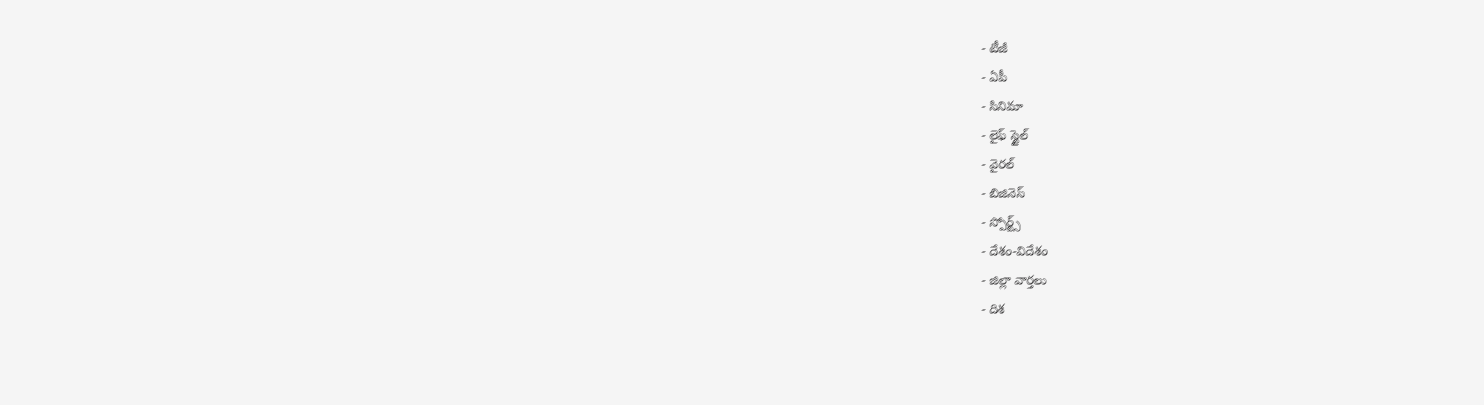- టీజీ
- ఏపీ
- సినిమా
- లైఫ్ స్టైల్
- వైరల్
- బిజినెస్
- స్పోర్ట్స్
- దేశం-విదేశం
- జిల్లా వార్తలు
- దిశ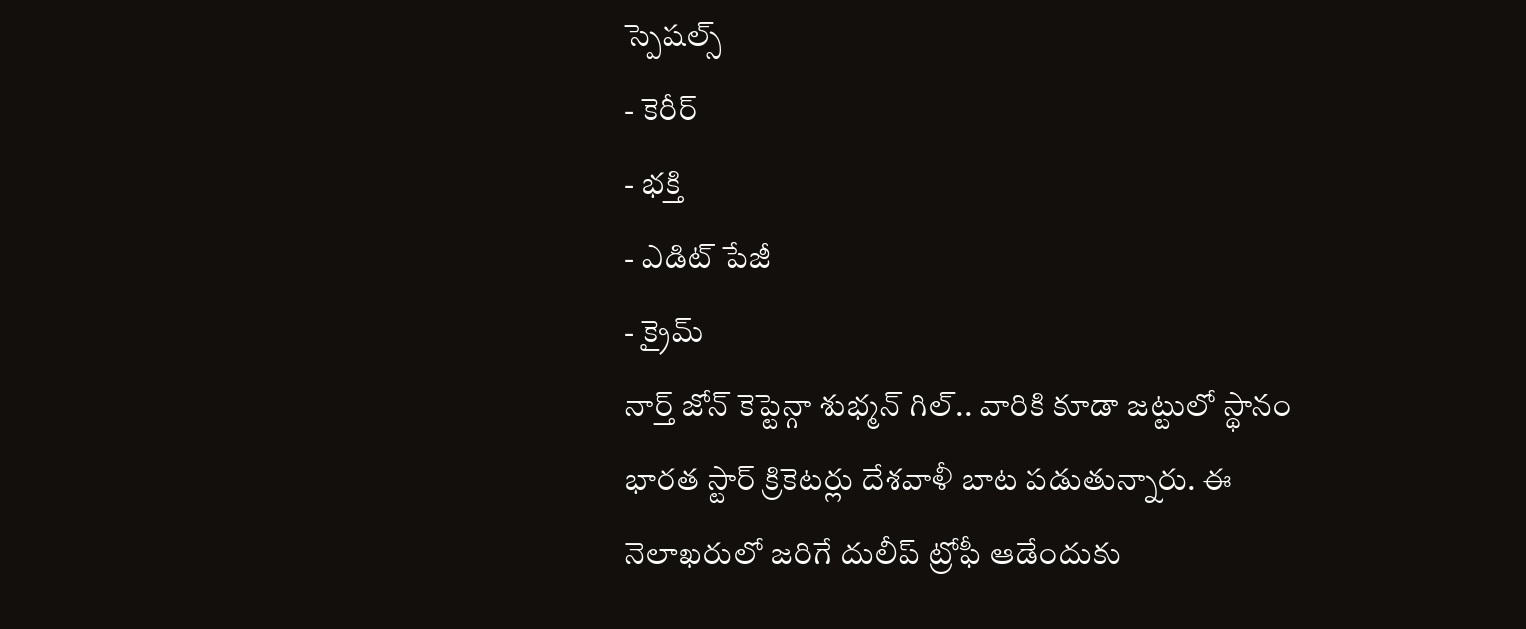స్పెషల్స్
- కెరీర్
- భక్తి
- ఎడిట్ పేజీ
- క్రైమ్
నార్త్ జోన్ కెప్టెన్గా శుభ్మన్ గిల్.. వారికి కూడా జట్టులో స్థానం
భారత స్టార్ క్రికెటర్లు దేశవాళీ బాట పడుతున్నారు. ఈ నెలాఖరులో జరిగే దులీప్ ట్రోఫీ ఆడేందుకు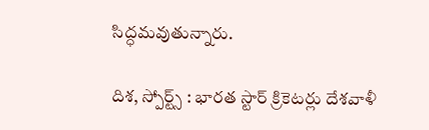సిద్ధమవుతున్నారు.

దిశ, స్పోర్ట్స్ : భారత స్టార్ క్రికెటర్లు దేశవాళీ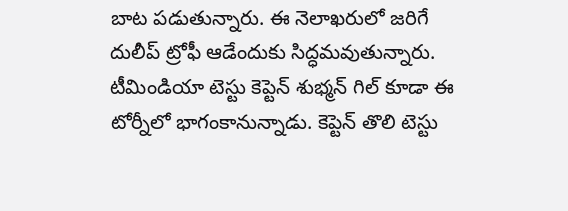బాట పడుతున్నారు. ఈ నెలాఖరులో జరిగే దులీప్ ట్రోఫీ ఆడేందుకు సిద్ధమవుతున్నారు. టీమిండియా టెస్టు కెప్టెన్ శుభ్మన్ గిల్ కూడా ఈ టోర్నీలో భాగంకానున్నాడు. కెప్టెన్ తొలి టెస్టు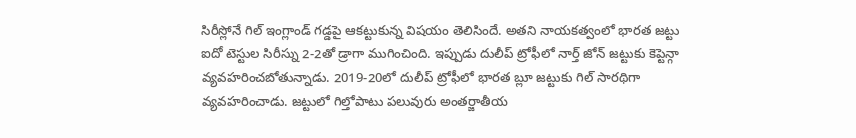సిరీస్లోనే గిల్ ఇంగ్లాండ్ గడ్డపై ఆకట్టుకున్న విషయం తెలిసిందే. అతని నాయకత్వంలో భారత జట్టు ఐదో టెస్టుల సిరీస్ను 2-2తో డ్రాగా ముగించింది. ఇప్పుడు దులీప్ ట్రోఫీలో నార్త్ జోన్ జట్టుకు కెప్టెన్గా వ్యవహరించబోతున్నాడు. 2019-20లో దులీప్ ట్రోఫీలో భారత బ్లూ జట్టుకు గిల్ సారథిగా వ్యవహరించాడు. జట్టులో గిల్తోపాటు పలువురు అంతర్జాతీయ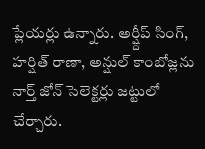ప్లేయర్లు ఉన్నారు. అర్ష్దీప్ సింగ్, హర్షిత్ రాణా, అన్షుల్ కాంబోజ్లను నార్త్ జోన్ సెలెక్టర్లు జట్టులో చేర్చారు.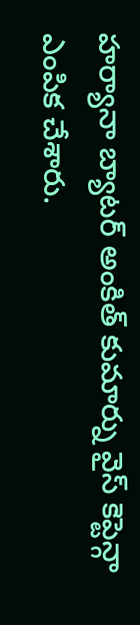హర్యానా బ్యాటర్ అంకిత్ కుమార్ను వైస్ కెప్టెన్గా ఎంపిక చేశారు.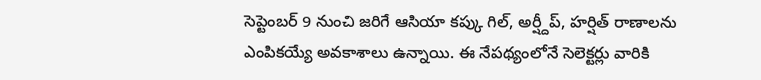సెప్టెంబర్ 9 నుంచి జరిగే ఆసియా కప్కు గిల్, అర్ష్దీప్, హర్షిత్ రాణాలను ఎంపికయ్యే అవకాశాలు ఉన్నాయి. ఈ నేపథ్యంలోనే సెలెక్టర్లు వారికి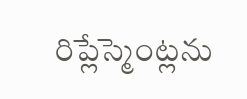రిప్లేస్మెంట్లను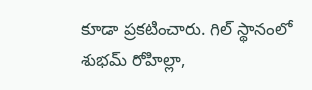కూడా ప్రకటించారు. గిల్ స్థానంలో శుభమ్ రోహిల్లా,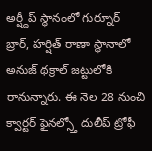అర్ష్దీప్ స్థానంలో గుర్నూర్ బ్రార్, హర్షిత్ రాణా స్థానాలో అనుజ్ థక్రాల్ జట్టులోకి రానున్నారు. ఈ నెల 28 నుంచి క్వార్టర్ ఫైనల్స్తో దులీప్ ట్రోఫీ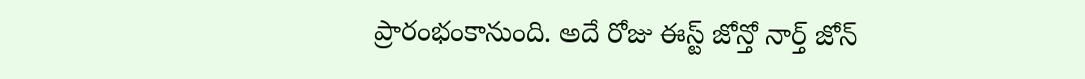ప్రారంభంకానుంది. అదే రోజు ఈస్ట్ జోన్తో నార్త్ జోన్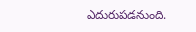ఎదురుపడనుంది.